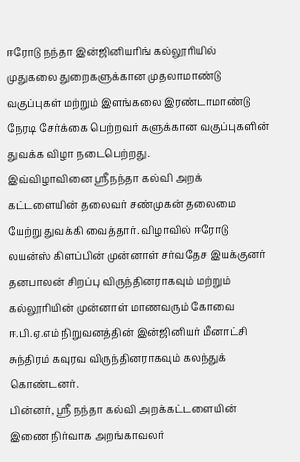ஈரோடு நந்தா இன்ஜினியரிங் கல்லூரியில் முதுகலை துறைகளுக்கான முதலாமாண்டு வகுப்புகள் மற்றும் இளங்கலை இரண்டாமாண்டு நேரடி சேர்க்கை பெற்றவர் களுக்கான வகுப்புகளின் துவக்க விழா நடைபெற்றது.
இவ்விழாவினை ஸ்ரீநந்தா கல்வி அறக் கட்டளையின் தலைவர் சண்முகன் தலைமை யேற்று துவக்கி வைத்தார். விழாவில் ஈரோடு லயன்ஸ் கிளப்பின் முன்னாள் சர்வதேச இயக்குனர் தனபாலன் சிறப்பு விருந்தினராகவும் மற்றும் கல்லூரியின் முன்னாள் மாணவரும் கோவை ஈ.பி.ஏ.எம் நிறுவனத்தின் இன்ஜினியர் மீனாட்சி சுந்திரம் கவுரவ விருந்தினராகவும் கலந்துக் கொண்டனர்.
பின்னர், ஸ்ரீ நந்தா கல்வி அறக்கட்டளையின் இணை நிர்வாக அறங்காவலர்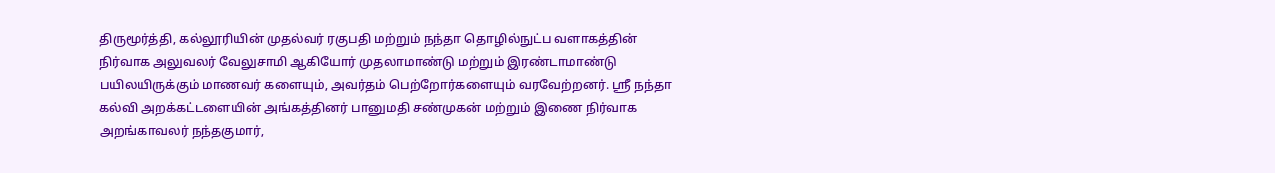திருமூர்த்தி, கல்லூரியின் முதல்வர் ரகுபதி மற்றும் நந்தா தொழில்நுட்ப வளாகத்தின் நிர்வாக அலுவலர் வேலுசாமி ஆகியோர் முதலாமாண்டு மற்றும் இரண்டாமாண்டு பயிலயிருக்கும் மாணவர் களையும், அவர்தம் பெற்றோர்களையும் வரவேற்றனர். ஸ்ரீ நந்தா கல்வி அறக்கட்டளையின் அங்கத்தினர் பானுமதி சண்முகன் மற்றும் இணை நிர்வாக அறங்காவலர் நந்தகுமார்,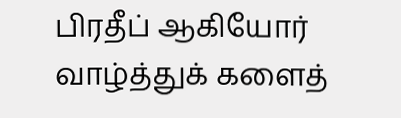பிரதீப் ஆகியோர் வாழ்த்துக் களைத்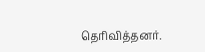தெரிவித்தனர்.